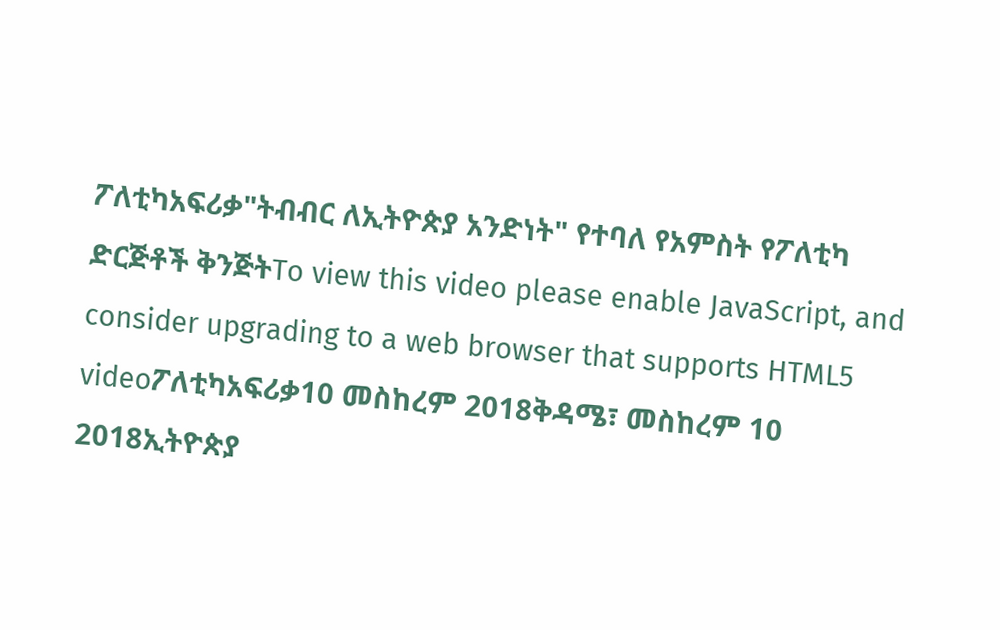ፖለቲካአፍሪቃ"ትብብር ለኢትዮጵያ አንድነት" የተባለ የአምስት የፖለቲካ ድርጅቶች ቅንጅትTo view this video please enable JavaScript, and consider upgrading to a web browser that supports HTML5 videoፖለቲካአፍሪቃ10 መስከረም 2018ቅዳሜ፣ መስከረም 10 2018ኢትዮጵያ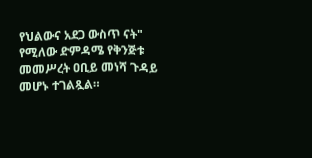የህልውና አደጋ ውስጥ ናት" የሚለው ድምዳሜ የቅንጅቱ መመሥረት ዐቢይ መነሻ ጉዳይ መሆኑ ተገልጿል።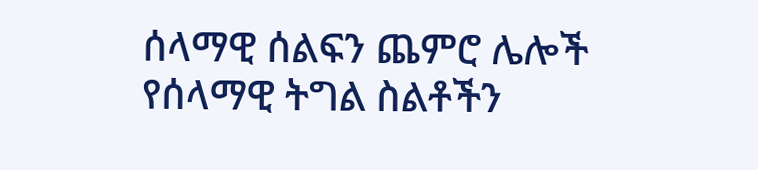ሰላማዊ ሰልፍን ጨምሮ ሌሎች የሰላማዊ ትግል ስልቶችን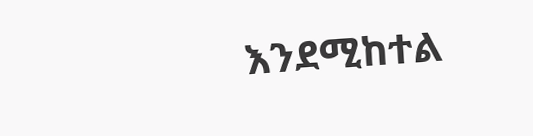እንደሚከተል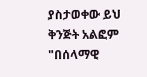ያስታወቀው ይህ ቅንጅት አልፎም "በሰላማዊ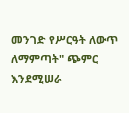መንገድ የሥርዓት ለውጥ ለማምጣት" ጭምር እንደሚሠራ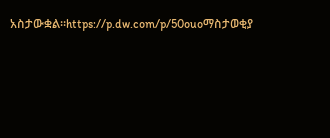አስታውቋል።https://p.dw.com/p/50ouoማስታወቂያ